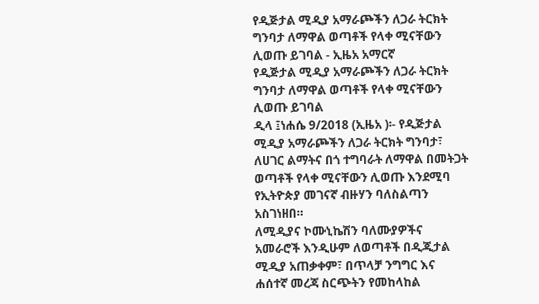የዲጅታል ሚዲያ አማራጮችን ለጋራ ትርክት ግንባታ ለማዋል ወጣቶች የላቀ ሚናቸውን ሊወጡ ይገባል - ኢዜአ አማርኛ
የዲጅታል ሚዲያ አማራጮችን ለጋራ ትርክት ግንባታ ለማዋል ወጣቶች የላቀ ሚናቸውን ሊወጡ ይገባል
ዲላ ፤ነሐሴ 9/2018 (ኢዜአ )፡- የዲጅታል ሚዲያ አማራጮችን ለጋራ ትርክት ግንባታ፣ ለሀገር ልማትና በጎ ተግባራት ለማዋል በመትጋት ወጣቶች የላቀ ሚናቸውን ሊወጡ እንደሚባ የኢትዮጵያ መገናኛ ብዙሃን ባለስልጣን አስገነዘበ።
ለሚዲያና ኮሙኒኬሽን ባለሙያዎችና አመራሮች እንዲሁም ለወጣቶች በዲጂታል ሚዲያ አጠቃቀም፣ በጥላቻ ንግግር እና ሐሰተኛ መረጃ ስርጭትን የመከላከል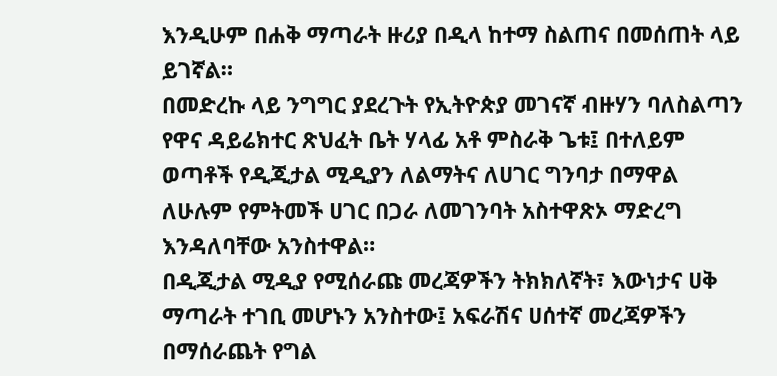እንዲሁም በሐቅ ማጣራት ዙሪያ በዲላ ከተማ ስልጠና በመሰጠት ላይ ይገኛል።
በመድረኩ ላይ ንግግር ያደረጉት የኢትዮጵያ መገናኛ ብዙሃን ባለስልጣን የዋና ዳይሬክተር ጽህፈት ቤት ሃላፊ አቶ ምስራቅ ጌቱ፤ በተለይም ወጣቶች የዲጂታል ሚዲያን ለልማትና ለሀገር ግንባታ በማዋል ለሁሉም የምትመች ሀገር በጋራ ለመገንባት አስተዋጽኦ ማድረግ እንዳለባቸው አንስተዋል።
በዲጂታል ሚዲያ የሚሰራጩ መረጃዎችን ትክክለኛት፣ እውነታና ሀቅ ማጣራት ተገቢ መሆኑን አንስተው፤ አፍራሽና ሀሰተኛ መረጃዎችን በማሰራጨት የግል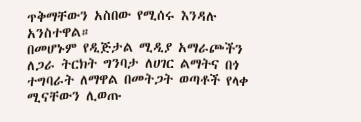ጥቅማቸውን አስበው የሚሰሩ እንዳሉ አንስተዋል።
በመሆኑም የዲጅታል ሚዲያ አማራጮችን ለጋራ ትርክት ግንባታ ለሀገር ልማትና በጎ ተግባራት ለማዋል በመትጋት ወጣቶች የላቀ ሚናቸውን ሊወጡ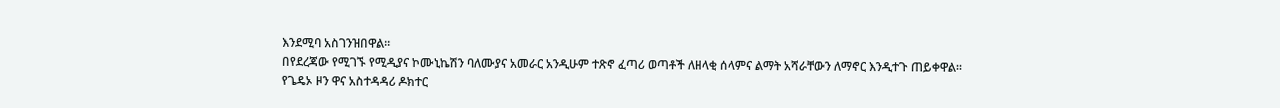እንደሚባ አስገንዝበዋል።
በየደረጃው የሚገኙ የሚዲያና ኮሙኒኬሽን ባለሙያና አመራር አንዲሁም ተጽኖ ፈጣሪ ወጣቶች ለዘላቂ ሰላምና ልማት አሻራቸውን ለማኖር እንዲተጉ ጠይቀዋል።
የጌዴኦ ዞን ዋና አስተዳዳሪ ዶክተር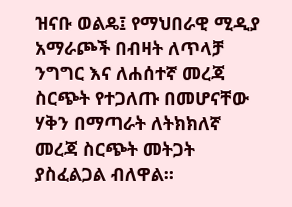ዝናቡ ወልዴ፤ የማህበራዊ ሚዲያ አማራጮች በብዛት ለጥላቻ ንግግር እና ለሐሰተኛ መረጃ ስርጭት የተጋለጡ በመሆናቸው ሃቅን በማጣራት ለትክክለኛ መረጃ ስርጭት መትጋት ያስፈልጋል ብለዋል።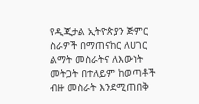የዲጂታል ኢትዮጵያን ጅምር ስራዎች በማጠናከር ለሀገር ልማት መስራትና ለእውነት መትጋት በተለይም ከወጣቶች ብዙ መስራት እንደሚጠበቅ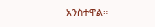አንስተዋል።